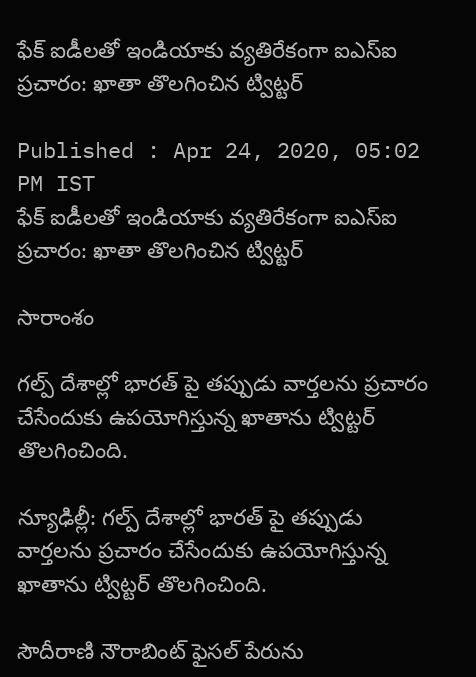ఫేక్ ఐడీలతో ఇండియాకు వ్యతిరేకంగా ఐఎస్ఐ ప్రచారం: ఖాతా తొలగించిన ట్విట్టర్

Published : Apr 24, 2020, 05:02 PM IST
ఫేక్ ఐడీలతో ఇండియాకు వ్యతిరేకంగా ఐఎస్ఐ ప్రచారం: ఖాతా తొలగించిన ట్విట్టర్

సారాంశం

గల్ప్ దేశాల్లో భారత్ పై తప్పుడు వార్తలను ప్రచారం చేసేందుకు ఉపయోగిస్తున్న ఖాతాను ట్విట్టర్ తొలగించింది.

న్యూఢిల్లీ: గల్ప్ దేశాల్లో భారత్ పై తప్పుడు వార్తలను ప్రచారం చేసేందుకు ఉపయోగిస్తున్న ఖాతాను ట్విట్టర్ తొలగించింది.

సౌదీరాణి నౌరాబింట్ ఫైసల్ పేరును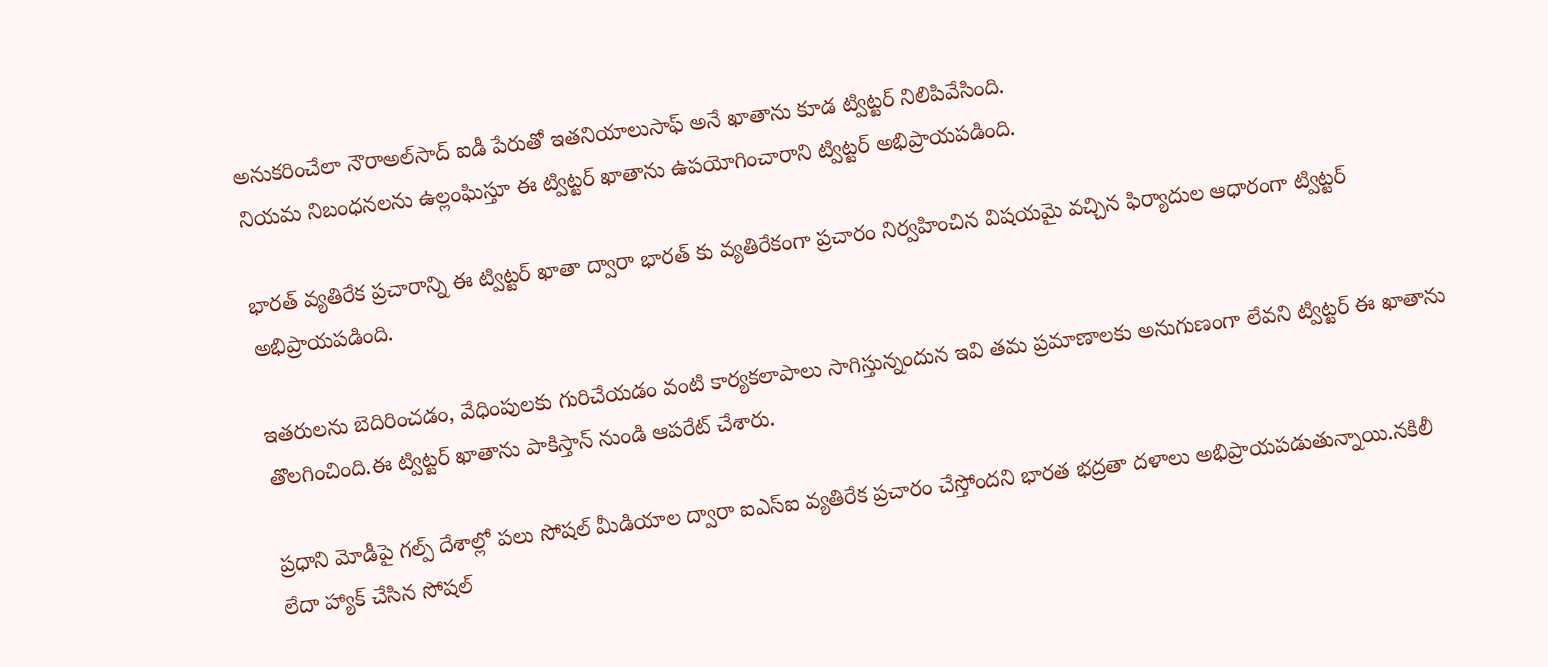అనుకరించేలా నౌరాఅల్‌సాద్ ఐడీ పేరుతో ఇతనియాలుసాఫ్ అనే ఖాతాను కూడ ట్విట్టర్ నిలిపివేసింది.
నియమ నిబంధనలను ఉల్లంఘిస్తూ ఈ ట్విట్టర్ ఖాతాను ఉపయోగించారాని ట్విట్టర్ అభిప్రాయపడింది.

భారత్ వ్యతిరేక ప్రచారాన్ని ఈ ట్విట్టర్ ఖాతా ద్వారా భారత్ కు వ్యతిరేకంగా ప్రచారం నిర్వహించిన విషయమై వచ్చిన ఫిర్యాదుల ఆధారంగా ట్విట్టర్ అభిప్రాయపడింది.

ఇతరులను బెదిరించడం, వేధింపులకు గురిచేయడం వంటి కార్యకలాపాలు సాగిస్తున్నందున ఇవి తమ ప్రమాణాలకు అనుగుణంగా లేవని ట్విట్టర్ ఈ ఖాతాను తొలగించింది.ఈ ట్విట్టర్ ఖాతాను పాకిస్తాన్ నుండి ఆపరేట్ చేశారు.

ప్రధాని మోడీపై గల్ప్ దేశాల్లో పలు సోషల్ మీడియాల ద్వారా ఐఎస్ఐ వ్యతిరేక ప్రచారం చేస్తోందని భారత భద్రతా దళాలు అభిప్రాయపడుతున్నాయి.నకిలీ లేదా హ్యాక్ చేసిన సోషల్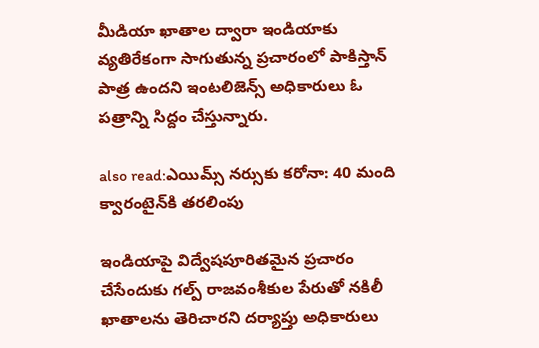మీడియా ఖాతాల ద్వారా ఇండియాకు వ్యతిరేకంగా సాగుతున్న ప్రచారంలో పాకిస్తాన్ పాత్ర ఉందని ఇంటలిజెన్స్ అధికారులు ఓ పత్రాన్ని సిద్దం చేస్తున్నారు.

also read:ఎయిమ్స్ నర్సుకు కరోనా: 40 మంది క్వారంటైన్‌కి తరలింపు

ఇండియాపై విద్వేషపూరితమైన ప్రచారం చేసేందుకు గల్ప్ రాజవంశీకుల పేరుతో నకిలీ ఖాతాలను తెరిచారని దర్యాప్తు అధికారులు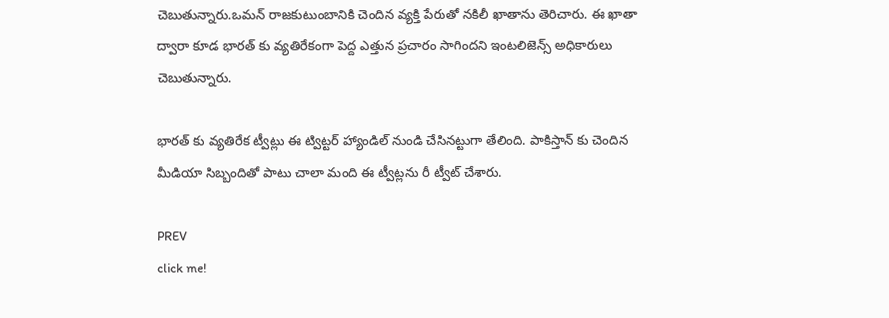చెబుతున్నారు.ఒమన్ రాజకుటుంబానికి చెందిన వ్యక్తి పేరుతో నకిలీ ఖాతాను తెరిచారు. ఈ ఖాతా ద్వారా కూడ భారత్ కు వ్యతిరేకంగా పెద్ద ఎత్తున ప్రచారం సాగిందని ఇంటలిజెన్స్ అధికారులు చెబుతున్నారు.

భారత్ కు వ్యతిరేక ట్వీట్లు ఈ ట్విట్టర్ హ్యాండిల్ నుండి చేసినట్టుగా తేలింది. పాకిస్తాన్ కు చెందిన మీడియా సిబ్బందితో పాటు చాలా మంది ఈ ట్వీట్లను రీ ట్వీట్ చేశారు.

PREV
click me!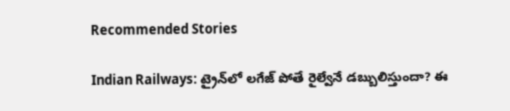Recommended Stories

Indian Railways: ట్రైన్‌లో లగేజ్ పోతే రైల్వేనే డబ్బులిస్తుందా? ఈ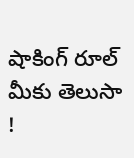షాకింగ్ రూల్ మీకు తెలుసా !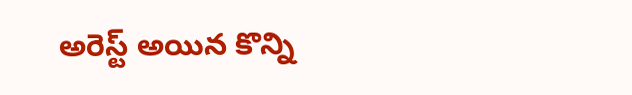అరెస్ట్ అయిన కొన్ని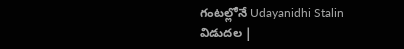గంటల్లోనే Udayanidhi Stalin విడుదల |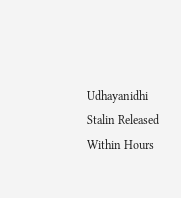Udhayanidhi Stalin Released Within Hours